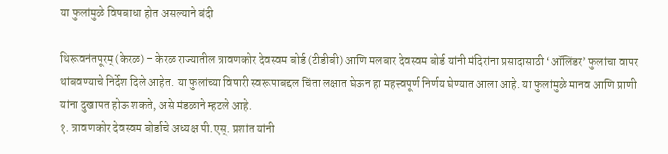या फुलांमुळे विषबाधा होत असल्याने बंदी

थिरूवनंतपूरम् (केरळ) – केरळ राज्यातील त्रावणकोर देवस्वम बोर्ड (टीडीबी) आणि मलबार देवस्वम बोर्ड यांनी मंदिरांना प्रसादासाठी ‘ऑलिंडर’ फुलांचा वापर थांबवण्याचे निर्देश दिले आहेत. या फुलांच्या विषारी स्वरूपाबद्दल चिंता लक्षात घेऊन हा महत्त्वपूर्ण निर्णय घेण्यात आला आहे. या फुलांमुळे मानव आणि प्राणी यांना दुखापत होऊ शकते, असे मंडळाने म्हटले आहे.
१. त्रावणकोर देवस्वम बोर्डाचे अध्यक्ष पी.एस्. प्रशांत यांनी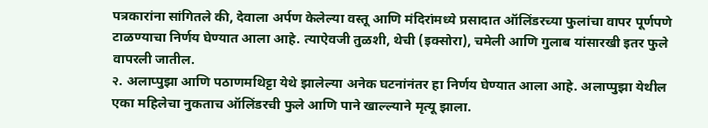पत्रकारांना सांगितले की, देवाला अर्पण केलेल्या वस्तू आणि मंदिरांमध्ये प्रसादात ऑलिंडरच्या फुलांचा वापर पूर्णपणे टाळण्याचा निर्णय घेण्यात आला आहे. त्याऐवजी तुळशी, थेची (इक्सोरा), चमेली आणि गुलाब यांसारखी इतर फुले वापरली जातील.
२. अलाप्पुझा आणि पठाणमथिट्टा येथे झालेल्या अनेक घटनांनंतर हा निर्णय घेण्यात आला आहे. अलाप्पुझा येथील एका महिलेचा नुकताच ऑलिंडरची फुले आणि पाने खाल्ल्याने मृत्यू झाला.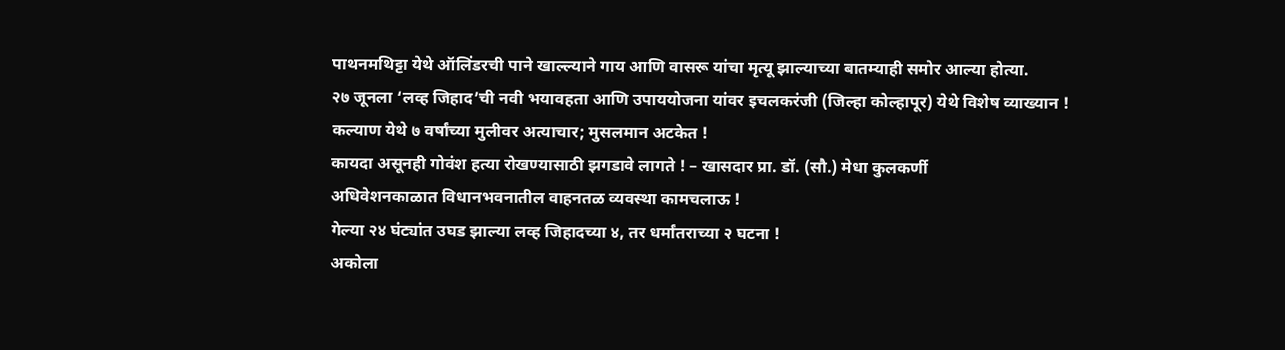पाथनमथिट्टा येथे ऑलिंडरची पाने खाल्ल्याने गाय आणि वासरू यांचा मृत्यू झाल्याच्या बातम्याही समोर आल्या होत्या.
२७ जूनला ‘लव्ह जिहाद’ची नवी भयावहता आणि उपाययोजना यांवर इचलकरंजी (जिल्हा कोल्हापूर) येथे विशेष व्याख्यान !
कल्याण येथे ७ वर्षांच्या मुलीवर अत्याचार; मुसलमान अटकेत !
कायदा असूनही गोवंश हत्या रोखण्यासाठी झगडावे लागते ! – खासदार प्रा. डॉ. (सौ.) मेधा कुलकर्णी
अधिवेशनकाळात विधानभवनातील वाहनतळ व्यवस्था कामचलाऊ !
गेल्या २४ घंट्यांत उघड झाल्या लव्ह जिहादच्या ४, तर धर्मांतराच्या २ घटना !
अकोला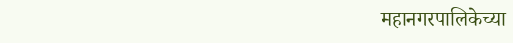महानगरपालिकेच्या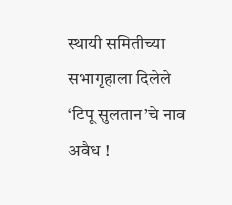स्थायी समितीच्या सभागृहाला दिलेले ‘टिपू सुलतान’चे नाव अवैध !